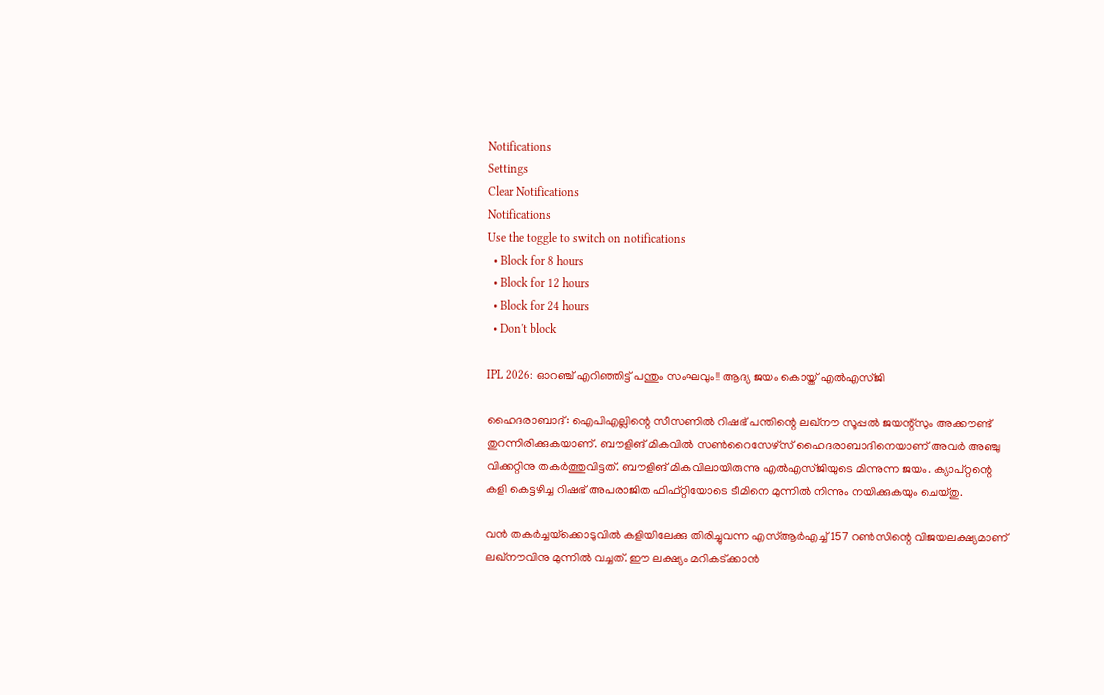Notifications
Settings
Clear Notifications
Notifications
Use the toggle to switch on notifications
  • Block for 8 hours
  • Block for 12 hours
  • Block for 24 hours
  • Don't block

IPL 2026: ഓറഞ്ച് എറിഞ്ഞിട്ട് പന്തും സംഘവും!! ആദ്യ ജയം കൊയ്ത് എല്‍എസ്ജി

ഹൈദരാബാദ്: ഐപിഎല്ലിന്റെ സീസണില്‍ റിഷഭ് പന്തിന്റെ ലഖ്‌നൗ സൂപ്പല്‍ ജയന്റ്‌സും അക്കൗണ്ട് തുറന്നിരിക്കുകയാണ്. ബൗളിങ് മികവില്‍ സണ്‍റൈസേഴ്‌സ് ഹൈദരാബാദിനെയാണ് അവര്‍ അഞ്ചു വിക്കറ്റിനു തകര്‍ത്തുവിട്ടത്. ബൗളിങ് മികവിലായിരുന്നു എല്‍എസ്ജിയുടെ മിന്നുന്ന ജയം. ക്യാപ്റ്റന്റെ കളി കെട്ടഴിച്ച റിഷഭ് അപരാജിത ഫിഫ്റ്റിയോടെ ടീമിനെ മുന്നില്‍ നിന്നും നയിക്കുകയും ചെയ്തു.

വന്‍ തകര്‍ച്ചയ്‌ക്കൊടുവില്‍ കളിയിലേക്കു തിരിച്ചുവന്ന എസ്ആര്‍എച്ച് 157 റണ്‍സിന്റെ വിജയലക്ഷ്യമാണ് ലഖ്‌നൗവിനു മുന്നില്‍ വച്ചത്. ഈ ലക്ഷ്യം മറികട്ക്കാന്‍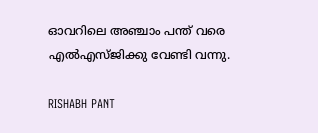ഓവറിലെ അഞ്ചാം പന്ത് വരെ എല്‍എസ്ജിക്കു വേണ്ടി വന്നു.

RISHABH PANT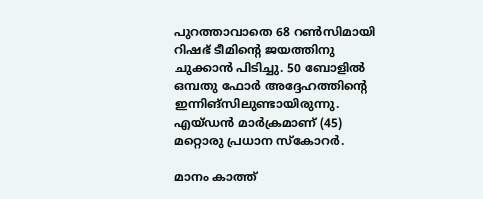പുറത്താവാതെ 68 റണ്‍സിമായി റിഷഭ് ടീമിന്റെ ജയത്തിനു ചുക്കാന്‍ പിടിച്ചു. 50 ബോളില്‍ ഒമ്പതു ഫോര്‍ അദ്ദേഹത്തിന്റെ ഇന്നിങ്‌സിലുണ്ടായിരുന്നു. എയ്ഡന്‍ മാര്‍ക്രമാണ് (45) മറ്റൊരു പ്രധാന സ്‌കോറര്‍.

മാനം കാത്ത്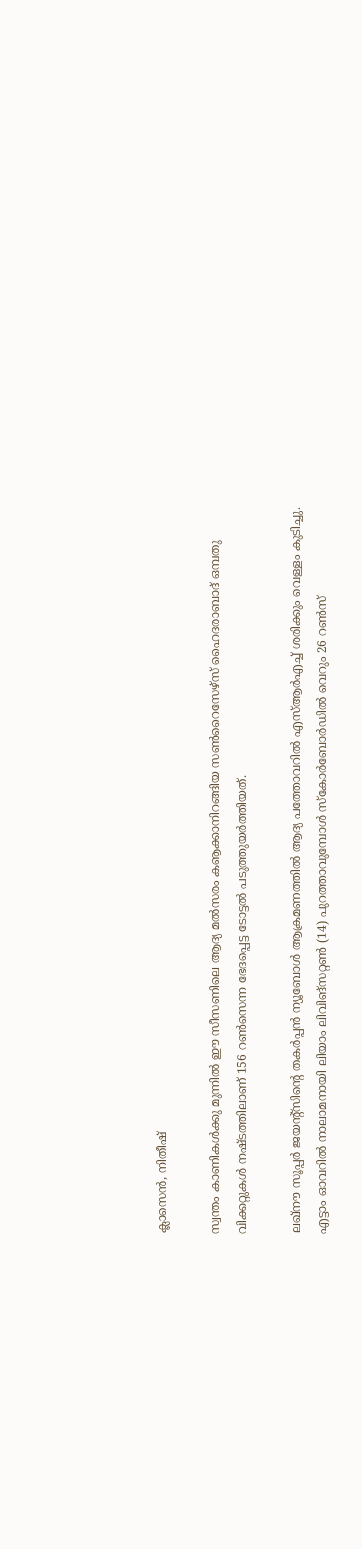ക്ലാസെന്‍, നിതീഷ്

സ്വന്തം കാണികള്‍ക്കു മുന്നില്‍ ഈ സീസണിലെ ആദ്യ മല്‍സരം കൡക്കാനിറങ്ങിയ സണ്‍റൈസേഴ്‌സ് ഹൈദരാബാദ് ഒമ്പതു വിക്കറ്റുകള്‍ നഷ്ടത്തിലാണ് 156 റണ്‍സെന്ന ഭേദപ്പെട്ട ടോട്ടല്‍ പടുത്തുയര്‍ത്തിയത്.

ലഖ്‌നൗ സൂപ്പര്‍ ജയന്റ്‌സിന്റെ തകര്‍പ്പന്‍ ന്യൂബോള്‍ ആക്രമണത്തില്‍ ആദ്യ പത്തോവറില്‍ എസ്ആര്‍എച്ച് ശരിക്കും വെള്ളം കുടിച്ചു. എട്ടാം ഓവറില്‍ നാലാമനായി ലിയാം ലിവിങ്‌സറ്റണ്‍ (14) പുറത്താവുമ്പോള്‍ സ്‌കോര്‍ബോര്‍ഡില്‍ വെറും 26 റണ്‍സ്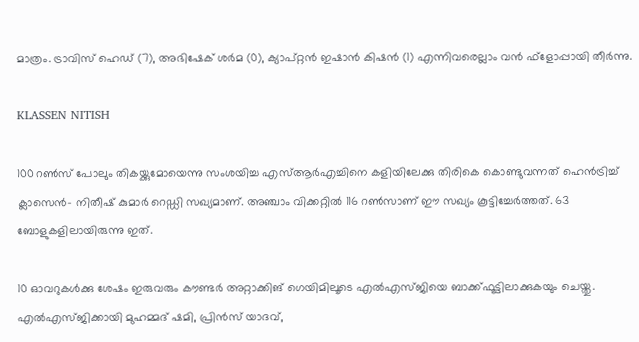മാത്രം. ട്രാവിസ് ഹെഡ് (7), അഭിഷേക് ശര്‍മ (0), ക്യാപ്റ്റന്‍ ഇഷാന്‍ കിഷന്‍ (1) എന്നിവരെല്ലാം വന്‍ ഫ്‌ളോപ്പായി തീര്‍ന്നു.

KLASSEN NITISH

100 റണ്‍സ് പോലും തികയ്ക്കുമോയെന്നു സംശയിച്ച എസ്ആര്‍എച്ചിനെ കളിയിലേക്കു തിരികെ കൊണ്ടുവന്നത് ഹെന്‍ട്രിച്ച് ക്ലാസെന്‍- നിതീഷ് കുമാര്‍ റെഡ്ഡി സഖ്യമാണ്. അഞ്ചാം വിക്കറ്റില്‍ 116 റണ്‍സാണ് ഈ സഖ്യം കൂട്ടിച്ചേര്‍ത്തത്. 63 ബോളുകളിലായിരുന്നു ഇത്.

10 ഓവറുകള്‍ക്കു ശേഷം ഇരുവരും കൗണ്ടര്‍ അറ്റാക്കിങ് ഗെയിമിലൂടെ എല്‍എസ്ജിയെ ബാക്ക്ഫൂട്ടിലാക്കുകയും ചെയ്തു. എല്‍എസ്ജിക്കായി മുഹമ്മദ് ഷമി, പ്രിന്‍സ് യാദവ്,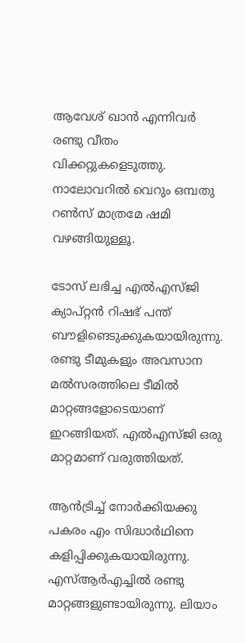ആവേശ് ഖാന്‍ എന്നിവര്‍ രണ്ടു വീതം വിക്കറ്റുകളെടുത്തു. നാലോവറില്‍ വെറും ഒമ്പതു റണ്‍സ് മാത്രമേ ഷമി വഴങ്ങിയുള്ളൂ.

ടോസ് ലഭിച്ച എല്‍എസ്ജി ക്യാപ്റ്റന്‍ റിഷഭ് പന്ത് ബൗളിങെടുക്കുകയായിരുന്നു. രണ്ടു ടീമുകളും അവസാന മല്‍സരത്തിലെ ടീമില്‍ മാറ്റങ്ങളോടെയാണ് ഇറങ്ങിയത്. എല്‍എസ്ജി ഒരു മാറ്റമാണ് വരുത്തിയത്.

ആന്‍ട്രിച്ച് നോര്‍ക്കിയക്കു പകരം എം സിദ്ധാര്‍ഥിനെ കളിപ്പിക്കുകയായിരുന്നു. എസ്ആര്‍എച്ചില്‍ രണ്ടു മാറ്റങ്ങളുണ്ടായിരുന്നു. ലിയാം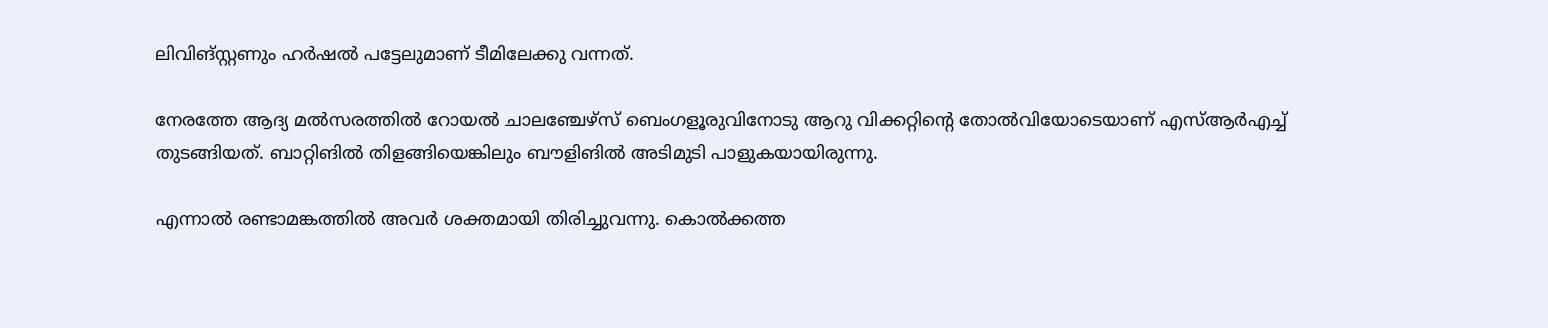ലിവിങ്സ്റ്റണും ഹര്‍ഷല്‍ പട്ടേലുമാണ് ടീമിലേക്കു വന്നത്.

നേരത്തേ ആദ്യ മല്‍സരത്തില്‍ റോയല്‍ ചാലഞ്ചേഴ്‌സ് ബെംഗളൂരുവിനോടു ആറു വിക്കറ്റിന്റെ തോല്‍വിയോടെയാണ് എസ്ആര്‍എച്ച് തുടങ്ങിയത്. ബാറ്റിങില്‍ തിളങ്ങിയെങ്കിലും ബൗളിങില്‍ അടിമുടി പാളുകയായിരുന്നു.

എന്നാല്‍ രണ്ടാമങ്കത്തില്‍ അവര്‍ ശക്തമായി തിരിച്ചുവന്നു. കൊല്‍ക്കത്ത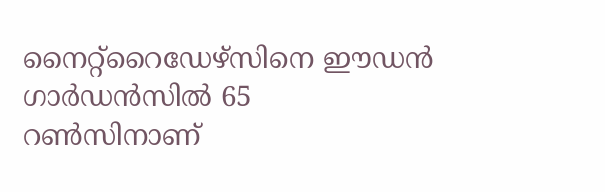നൈറ്റ്‌റൈഡേഴ്‌സിനെ ഈഡന്‍ ഗാര്‍ഡന്‍സില്‍ 65 റണ്‍സിനാണ്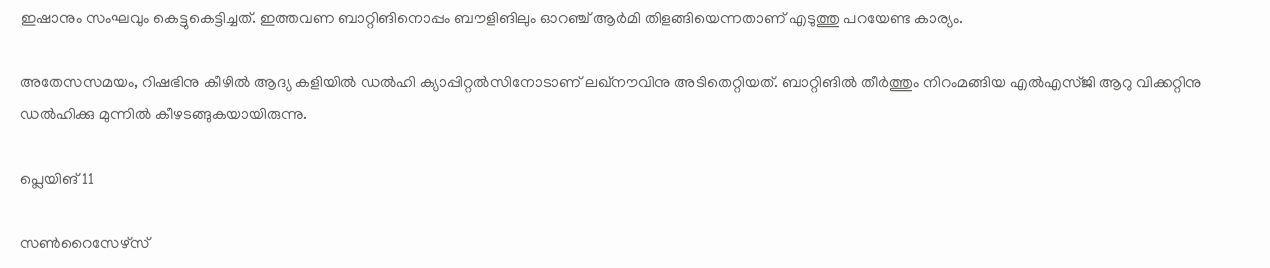ഇഷാനും സംഘവും കെട്ടുകെട്ടിച്ചത്. ഇത്തവണ ബാറ്റിങിനൊപ്പം ബൗളിങിലും ഓറഞ്ച് ആര്‍മി തിളങ്ങിയെന്നതാണ് എടുത്തു പറയേണ്ട കാര്യം.

അതേസസമയം, റിഷഭിനു കീഴില്‍ ആദ്യ കളിയില്‍ ഡല്‍ഹി ക്യാപ്പിറ്റല്‍സിനോടാണ് ലഖ്‌നൗവിനു അടിതെറ്റിയത്. ബാറ്റിങില്‍ തീര്‍ത്തും നിറംമങ്ങിയ എല്‍എസ്ജി ആറു വിക്കറ്റിനു ഡല്‍ഹിക്കു മുന്നില്‍ കീഴടങ്ങുകയായിരുന്നു.

പ്ലെയിങ് 11

സണ്‍റൈസേഴ്സ്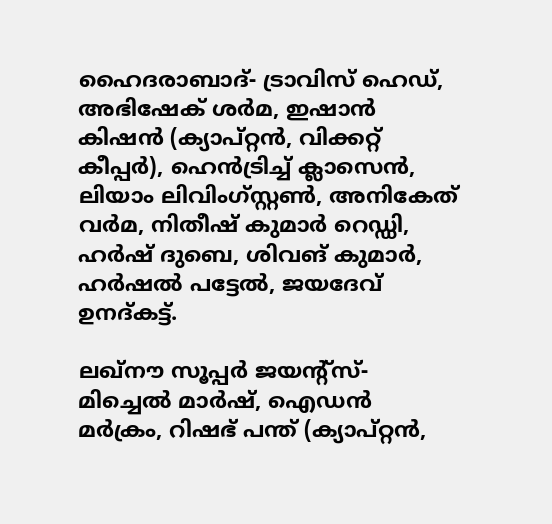ഹൈദരാബാദ്- ട്രാവിസ് ഹെഡ്, അഭിഷേക് ശര്‍മ, ഇഷാന്‍ കിഷന്‍ (ക്യാപ്റ്റന്‍, വിക്കറ്റ് കീപ്പര്‍), ഹെന്‍ട്രിച്ച് ക്ലാസെന്‍, ലിയാം ലിവിംഗ്സ്റ്റണ്‍, അനികേത് വര്‍മ, നിതീഷ് കുമാര്‍ റെഡ്ഡി, ഹര്‍ഷ് ദുബെ, ശിവങ് കുമാര്‍, ഹര്‍ഷല്‍ പട്ടേല്‍, ജയദേവ് ഉനദ്കട്ട്.

ലഖ്നൗ സൂപ്പര്‍ ജയന്റ്സ്- മിച്ചെല്‍ മാര്‍ഷ്, ഐഡന്‍ മര്‍ക്രം, റിഷഭ് പന്ത് (ക്യാപ്റ്റന്‍,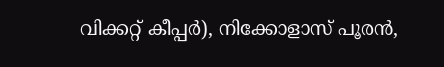വിക്കറ്റ് കീപ്പര്‍), നിക്കോളാസ് പൂരന്‍,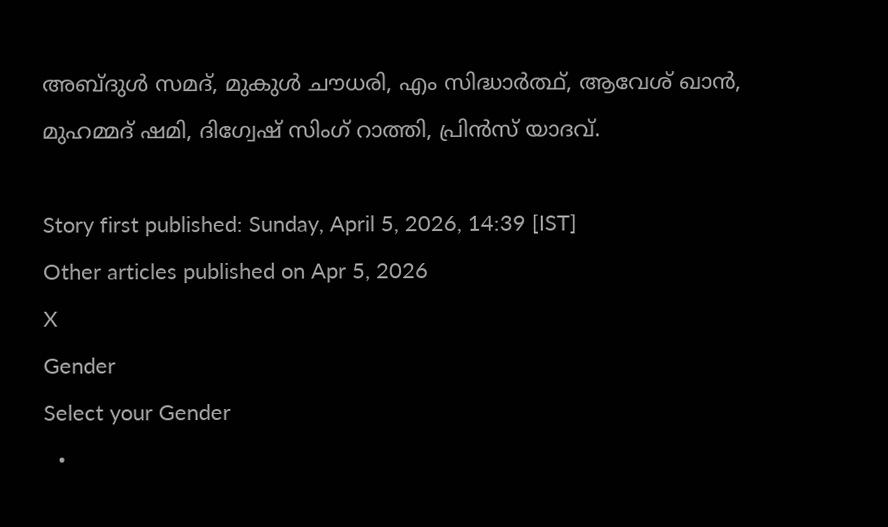അബ്ദുള്‍ സമദ്, മുകുള്‍ ചൗധരി, എം സിദ്ധാര്‍ത്ഥ്, ആവേശ് ഖാന്‍, മുഹമ്മദ് ഷമി, ദിഗ്വേഷ് സിംഗ് റാത്തി, പ്രിന്‍സ് യാദവ്.

Story first published: Sunday, April 5, 2026, 14:39 [IST]
Other articles published on Apr 5, 2026
X
Gender
Select your Gender
  •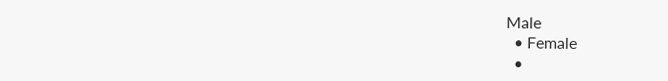Male
  • Female
  •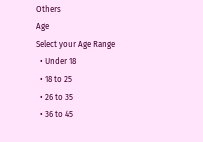Others
Age
Select your Age Range
  • Under 18
  • 18 to 25
  • 26 to 35
  • 36 to 45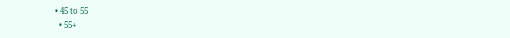• 45 to 55
  • 55+